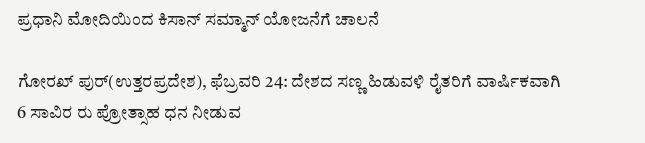ಪ್ರಧಾನಿ ಮೋದಿಯಿಂದ ಕಿಸಾನ್ ಸಮ್ಮಾನ್ ಯೋಜನೆಗೆ ಚಾಲನೆ

ಗೋರಖ್ ಪುರ್(ಉತ್ತರಪ್ರದೇಶ), ಫೆಬ್ರವರಿ 24: ದೇಶದ ಸಣ್ಣ ಹಿಡುವಳಿ ರೈತರಿಗೆ ವಾರ್ಷಿಕವಾಗಿ 6 ಸಾವಿರ ರು ಪ್ರೋತ್ಸಾಹ ಧನ ನೀಡುವ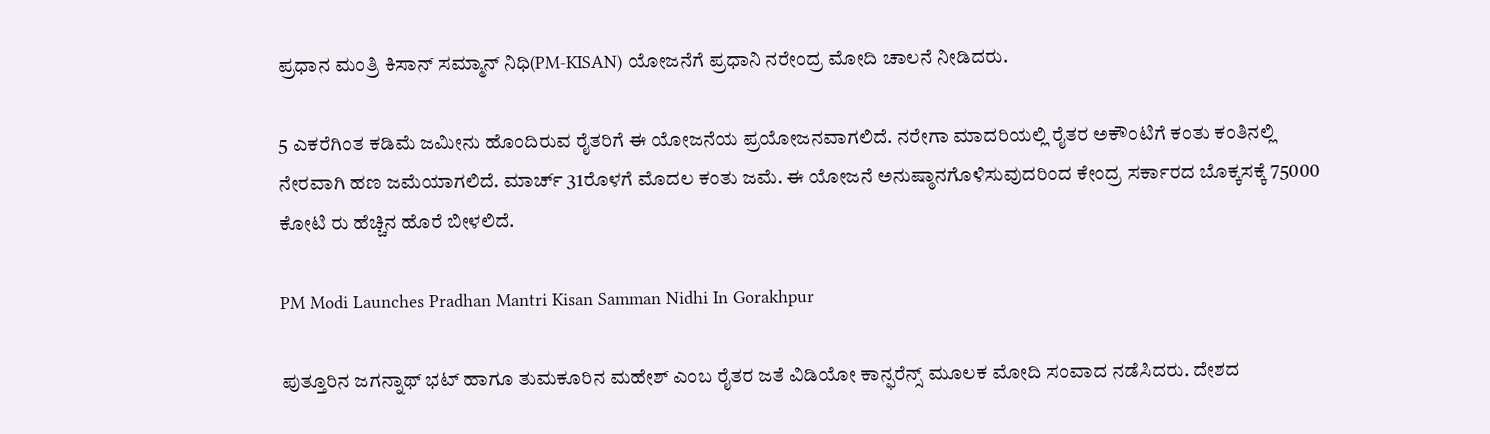ಪ್ರಧಾನ ಮಂತ್ರಿ ಕಿಸಾನ್ ಸಮ್ಮಾನ್ ನಿಧಿ(PM-KISAN) ಯೋಜನೆಗೆ ಪ್ರಧಾನಿ ನರೇಂದ್ರ ಮೋದಿ ಚಾಲನೆ ನೀಡಿದರು.

5 ಎಕರೆಗಿಂತ ಕಡಿಮೆ ಜಮೀನು ಹೊಂದಿರುವ ರೈತರಿಗೆ ಈ ಯೋಜನೆಯ ಪ್ರಯೋಜನವಾಗಲಿದೆ. ನರೇಗಾ ಮಾದರಿಯಲ್ಲಿ ರೈತರ ಅಕೌಂಟಿಗೆ ಕಂತು ಕಂತಿನಲ್ಲಿ ನೇರವಾಗಿ ಹಣ ಜಮೆಯಾಗಲಿದೆ. ಮಾರ್ಚ್ 31ರೊಳಗೆ ಮೊದಲ ಕಂತು ಜಮೆ. ಈ ಯೋಜನೆ ಅನುಷ್ಠಾನಗೊಳಿಸುವುದರಿಂದ ಕೇಂದ್ರ ಸರ್ಕಾರದ ಬೊಕ್ಕಸಕ್ಕೆ 75000 ಕೋಟಿ ರು ಹೆಚ್ಚಿನ ಹೊರೆ ಬೀಳಲಿದೆ.

PM Modi Launches Pradhan Mantri Kisan Samman Nidhi In Gorakhpur

ಪುತ್ತೂರಿನ ಜಗನ್ನಾಥ್ ಭಟ್ ಹಾಗೂ ತುಮಕೂರಿನ ಮಹೇಶ್ ಎಂಬ ರೈತರ ಜತೆ ವಿಡಿಯೋ ಕಾನ್ಫರೆನ್ಸ್ ಮೂಲಕ ಮೋದಿ ಸಂವಾದ ನಡೆಸಿದರು. ದೇಶದ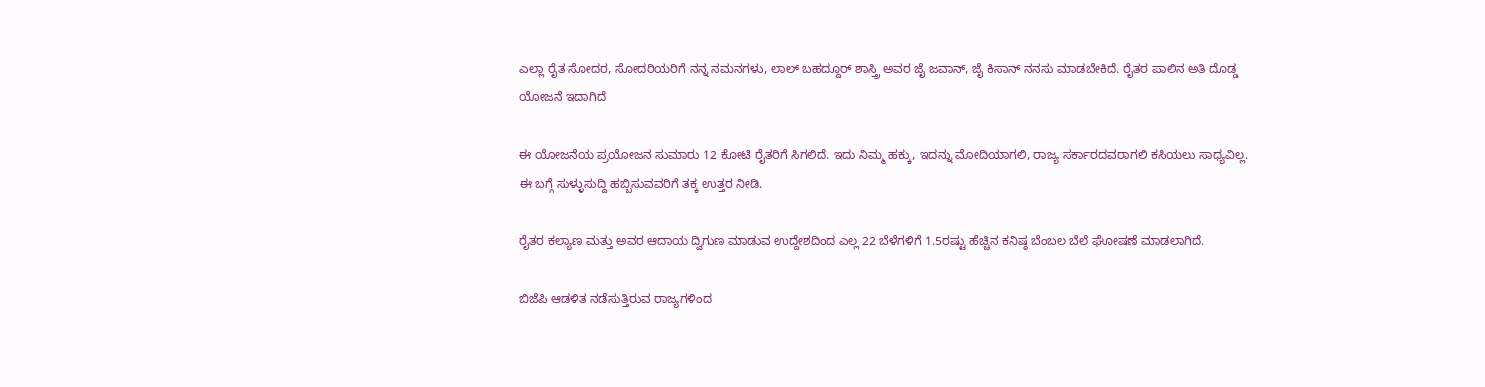ಎಲ್ಲಾ ರೈತ ಸೋದರ, ಸೋದರಿಯರಿಗೆ ನನ್ನ ನಮನಗಳು, ಲಾಲ್ ಬಹದ್ದೂರ್ ಶಾಸ್ತ್ರಿ ಅವರ ಜೈ ಜವಾನ್, ಜೈ ಕಿಸಾನ್ ನನಸು ಮಾಡಬೇಕಿದೆ. ರೈತರ ಪಾಲಿನ ಅತಿ ದೊಡ್ಡ ಯೋಜನೆ ಇದಾಗಿದೆ

ಈ ಯೋಜನೆಯ ಪ್ರಯೋಜನ ಸುಮಾರು 12 ಕೋಟಿ ರೈತರಿಗೆ ಸಿಗಲಿದೆ. ಇದು ನಿಮ್ಮ ಹಕ್ಕು, ಇದನ್ನು ಮೋದಿಯಾಗಲಿ, ರಾಜ್ಯ ಸರ್ಕಾರದವರಾಗಲಿ ಕಸಿಯಲು ಸಾಧ್ಯವಿಲ್ಲ. ಈ ಬಗ್ಗೆ ಸುಳ್ಳುಸುದ್ದಿ ಹಬ್ಬಿಸುವವರಿಗೆ ತಕ್ಕ ಉತ್ತರ ನೀಡಿ.

ರೈತರ ಕಲ್ಯಾಣ ಮತ್ತು ಅವರ ಆದಾಯ ದ್ವಿಗುಣ ಮಾಡುವ ಉದ್ದೇಶದಿಂದ ಎಲ್ಲ 22 ಬೆಳೆಗಳಿಗೆ 1.5ರಷ್ಟು ಹೆಚ್ಚಿನ ಕನಿಷ್ಠ ಬೆಂಬಲ ಬೆಲೆ ಘೋಷಣೆ ಮಾಡಲಾಗಿದೆ.

ಬಿಜೆಪಿ ಆಡಳಿತ ನಡೆಸುತ್ತಿರುವ ರಾಜ್ಯಗಳಿಂದ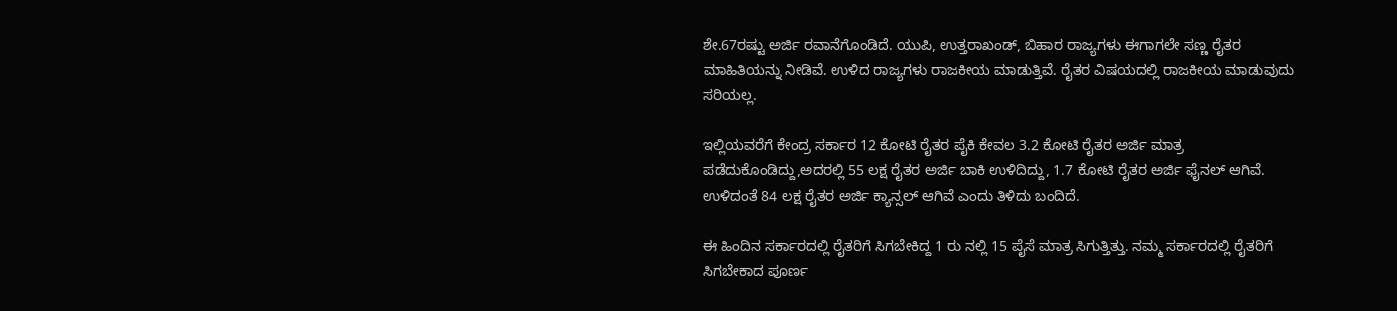ಶೇ.67ರಷ್ಟು ಅರ್ಜಿ ರವಾನೆಗೊಂಡಿದೆ. ಯುಪಿ, ಉತ್ತರಾಖಂಡ್, ಬಿಹಾರ ರಾಜ್ಯಗಳು ಈಗಾಗಲೇ ಸಣ್ಣ ರೈತರ ಮಾಹಿತಿಯನ್ನು ನೀಡಿವೆ. ಉಳಿದ ರಾಜ್ಯಗಳು ರಾಜಕೀಯ ಮಾಡುತ್ತಿವೆ. ರೈತರ ವಿಷಯದಲ್ಲಿ ರಾಜಕೀಯ ಮಾಡುವುದು ಸರಿಯಲ್ಲ.

ಇಲ್ಲಿಯವರೆಗೆ ಕೇಂದ್ರ ಸರ್ಕಾರ 12 ಕೋಟಿ ರೈತರ ಪೈಕಿ ಕೇವಲ 3.2 ಕೋಟಿ ರೈತರ ಅರ್ಜಿ ಮಾತ್ರ ಪಡೆದುಕೊಂಡಿದ್ದು,ಅದರಲ್ಲಿ 55 ಲಕ್ಷ ರೈತರ ಅರ್ಜಿ ಬಾಕಿ ಉಳಿದಿದ್ದು, 1.7 ಕೋಟಿ ರೈತರ ಅರ್ಜಿ ಫೈನಲ್ ಆಗಿವೆ. ಉಳಿದಂತೆ 84 ಲಕ್ಷ ರೈತರ ಅರ್ಜಿ ಕ್ಯಾನ್ಸಲ್ ಆಗಿವೆ ಎಂದು ತಿಳಿದು ಬಂದಿದೆ.

ಈ ಹಿಂದಿನ ಸರ್ಕಾರದಲ್ಲಿ ರೈತರಿಗೆ ಸಿಗಬೇಕಿದ್ದ 1 ರು ನಲ್ಲಿ 15 ಪೈಸೆ ಮಾತ್ರ ಸಿಗುತ್ತಿತ್ತು. ನಮ್ಮ ಸರ್ಕಾರದಲ್ಲಿ ರೈತರಿಗೆ ಸಿಗಬೇಕಾದ ಪೂರ್ಣ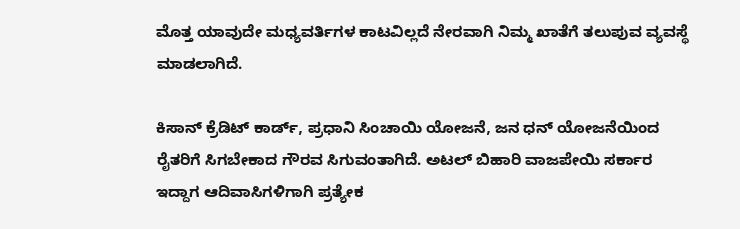ಮೊತ್ತ ಯಾವುದೇ ಮಧ್ಯವರ್ತಿಗಳ ಕಾಟವಿಲ್ಲದೆ ನೇರವಾಗಿ ನಿಮ್ಮ ಖಾತೆಗೆ ತಲುಪುವ ವ್ಯವಸ್ಥೆ ಮಾಡಲಾಗಿದೆ.

ಕಿಸಾನ್ ಕ್ರೆಡಿಟ್ ಕಾರ್ಡ್, ಪ್ರಧಾನಿ ಸಿಂಚಾಯಿ ಯೋಜನೆ, ಜನ ಧನ್ ಯೋಜನೆಯಿಂದ ರೈತರಿಗೆ ಸಿಗಬೇಕಾದ ಗೌರವ ಸಿಗುವಂತಾಗಿದೆ. ಅಟಲ್ ಬಿಹಾರಿ ವಾಜಪೇಯಿ ಸರ್ಕಾರ ಇದ್ದಾಗ ಆದಿವಾಸಿಗಳಿಗಾಗಿ ಪ್ರತ್ಯೇಕ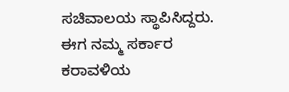ಸಚಿವಾಲಯ ಸ್ಥಾಪಿಸಿದ್ದರು. ಈಗ ನಮ್ಮ ಸರ್ಕಾರ ಕರಾವಳಿಯ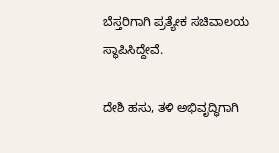ಬೆಸ್ತರಿಗಾಗಿ ಪ್ರತ್ಯೇಕ ಸಚಿವಾಲಯ ಸ್ಥಾಪಿಸಿದ್ದೇವೆ.

ದೇಶಿ ಹಸು, ತಳಿ ಅಭಿವೃದ್ಧಿಗಾಗಿ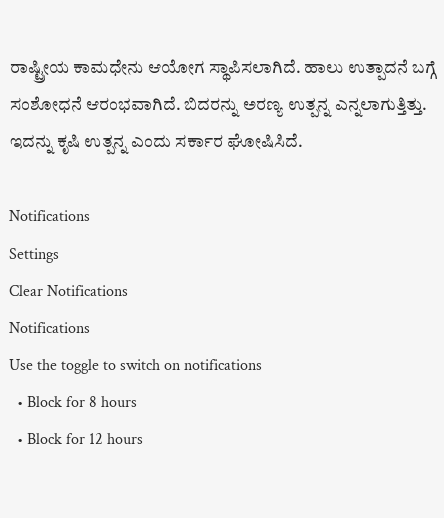ರಾಷ್ಟ್ರೀಯ ಕಾಮಧೇನು ಆಯೋಗ ಸ್ಥಾಪಿಸಲಾಗಿದೆ. ಹಾಲು ಉತ್ಪಾದನೆ ಬಗ್ಗೆ ಸಂಶೋಧನೆ ಆರಂಭವಾಗಿದೆ. ಬಿದರನ್ನು ಅರಣ್ಯ ಉತ್ಪನ್ನ ಎನ್ನಲಾಗುತ್ತಿತ್ತು. ಇದನ್ನು ಕೃಷಿ ಉತ್ಪನ್ನ ಎಂದು ಸರ್ಕಾರ ಘೋಷಿಸಿದೆ.

Notifications
Settings
Clear Notifications
Notifications
Use the toggle to switch on notifications
  • Block for 8 hours
  • Block for 12 hours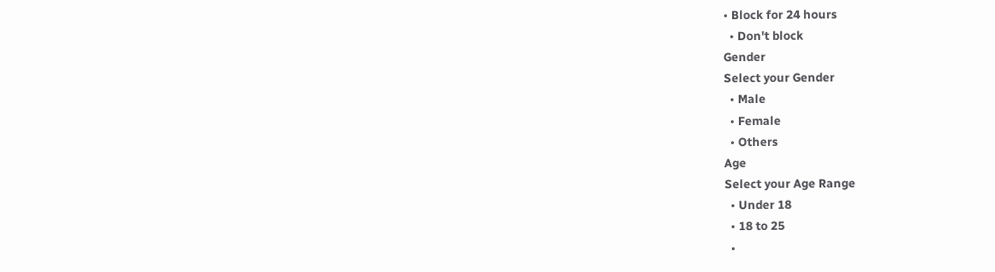• Block for 24 hours
  • Don't block
Gender
Select your Gender
  • Male
  • Female
  • Others
Age
Select your Age Range
  • Under 18
  • 18 to 25
  •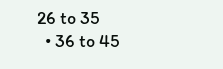26 to 35
  • 36 to 45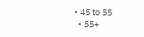• 45 to 55
  • 55+